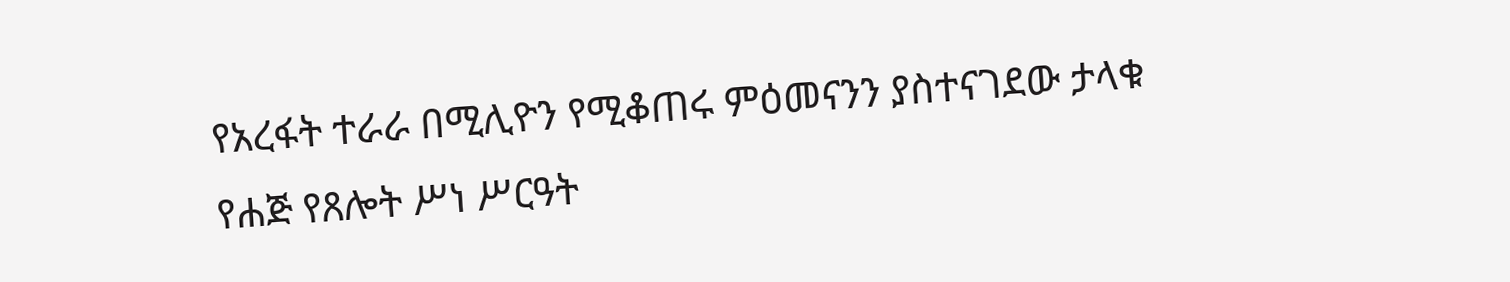የአረፋት ተራራ በሚሊዮን የሚቆጠሩ ምዕመናንን ያስተናገደው ታላቁ የሐጅ የጸሎት ሥነ ሥርዓት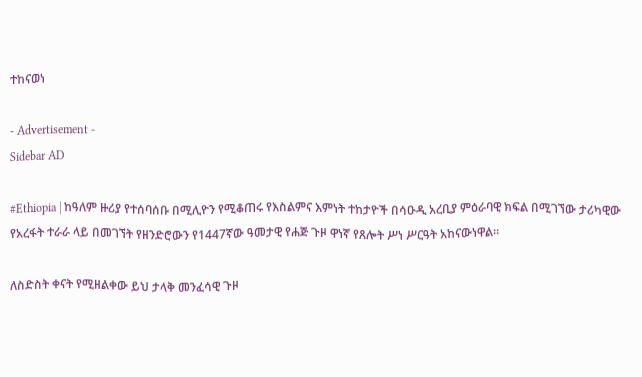ተከናወነ

- Advertisement -
Sidebar AD

#Ethiopia | ከዓለም ዙሪያ የተሰባሰቡ በሚሊዮን የሚቆጠሩ የእስልምና እምነት ተከታዮች በሳዑዲ አረቢያ ምዕራባዊ ክፍል በሚገኘው ታሪካዊው የአረፋት ተራራ ላይ በመገኘት የዘንድሮውን የ1447ኛው ዓመታዊ የሐጅ ጉዞ ዋነኛ የጸሎት ሥነ ሥርዓት አከናውነዋል።

ለስድስት ቀናት የሚዘልቀው ይህ ታላቅ መንፈሳዊ ጉዞ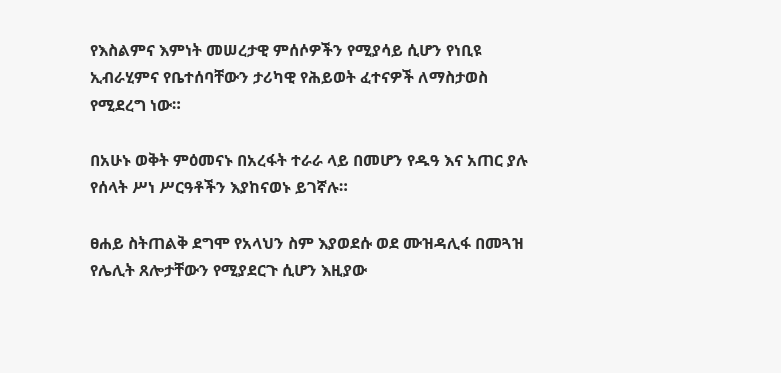የእስልምና እምነት መሠረታዊ ምሰሶዎችን የሚያሳይ ሲሆን የነቢዩ ኢብራሂምና የቤተሰባቸውን ታሪካዊ የሕይወት ፈተናዎች ለማስታወስ የሚደረግ ነው።

በአሁኑ ወቅት ምዕመናኑ በአረፋት ተራራ ላይ በመሆን የዱዓ እና አጠር ያሉ የሰላት ሥነ ሥርዓቶችን እያከናወኑ ይገኛሉ።

ፀሐይ ስትጠልቅ ደግሞ የአላህን ስም እያወደሱ ወደ ሙዝዳሊፋ በመጓዝ የሌሊት ጸሎታቸውን የሚያደርጉ ሲሆን እዚያው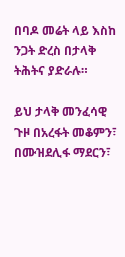በባዶ መሬት ላይ እስከ ንጋት ድረስ በታላቅ ትሕትና ያድራሉ።

ይህ ታላቅ መንፈሳዊ ጉዞ በአረፋት መቆምን፣ በሙዝደሊፋ ማደርን፣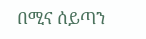በሚና ሰይጣን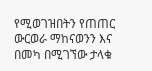የሚወገዝበትን የጠጠር ውርወራ ማከናወንን እና በመካ በሚገኘው ታላቁ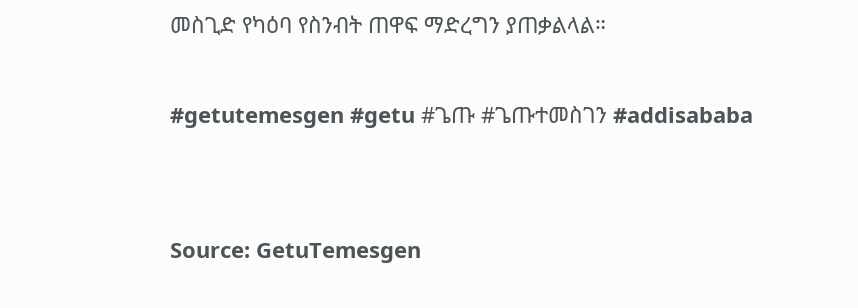መስጊድ የካዕባ የስንብት ጠዋፍ ማድረግን ያጠቃልላል።

#getutemesgen #getu #ጌጡ #ጌጡተመስገን #addisababa


Source: GetuTemesgen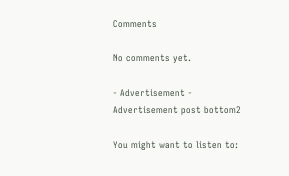Comments

No comments yet.

- Advertisement -
Advertisement post bottom2

You might want to listen to: